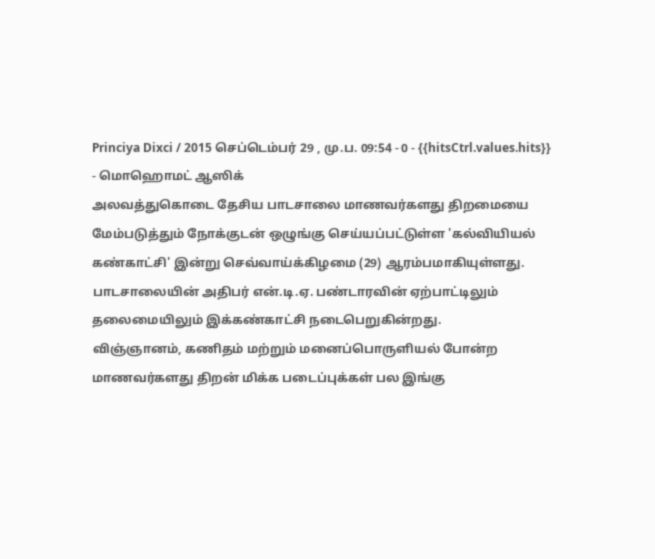Princiya Dixci / 2015 செப்டெம்பர் 29 , மு.ப. 09:54 - 0 - {{hitsCtrl.values.hits}}
- மொஹொமட் ஆஸிக்
அலவத்துகொடை தேசிய பாடசாலை மாணவர்களது திறமையை மேம்படுத்தும் நோக்குடன் ஒழுங்கு செய்யப்பட்டுள்ள 'கல்வியியல் கண்காட்சி' இன்று செவ்வாய்க்கிழமை (29) ஆரம்பமாகியுள்ளது.
பாடசாலையின் அதிபர் என்.டி.ஏ. பண்டாரவின் ஏற்பாட்டிலும் தலைமையிலும் இக்கண்காட்சி நடைபெறுகின்றது.
விஞ்ஞானம், கணிதம் மற்றும் மனைப்பொருளியல் போன்ற மாணவர்களது திறன் மிக்க படைப்புக்கள் பல இங்கு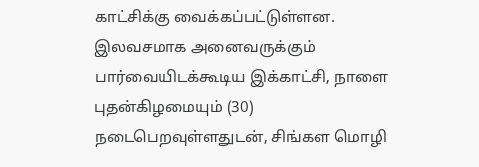காட்சிக்கு வைக்கப்பட்டுள்ளன.
இலவசமாக அனைவருக்கும் பார்வையிடக்கூடிய இக்காட்சி, நாளை புதன்கிழமையும் (30) நடைபெறவுள்ளதுடன், சிங்கள மொழி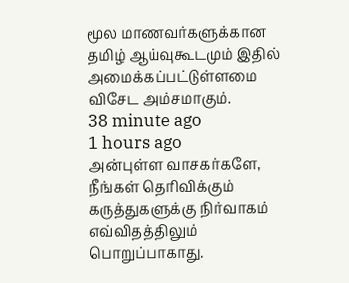மூல மாணவர்களுக்கான தமிழ் ஆய்வுகூடமும் இதில் அமைக்கப்பட்டுள்ளமை விசேட அம்சமாகும்.
38 minute ago
1 hours ago
அன்புள்ள வாசகர்களே,
நீங்கள் தெரிவிக்கும் கருத்துகளுக்கு நிர்வாகம் எவ்விதத்திலும் பொறுப்பாகாது.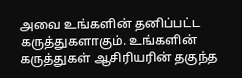அவை உங்களின் தனிப்பட்ட கருத்துகளாகும். உங்களின் கருத்துகள் ஆசிரியரின் தகுந்த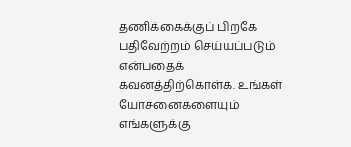தணிக்கைக்குப் பிறகே பதிவேற்றம் செய்யப்படும் என்பதைக் கவனத்திற்கொள்க. உங்கள் யோசனைகளையும் எங்களுக்கு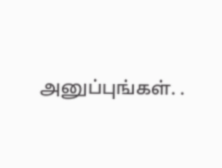அனுப்புங்கள். .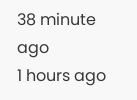38 minute ago
1 hours ago